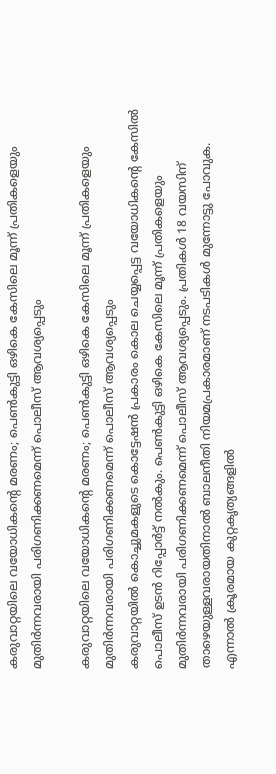കരുവാറ്റയിലെ വയോധികന്റെ മരണം; പെണ്‍കുട്ടി ഒഴികെ കേസിലെ മൂന്ന് പ്രതികളെയും മുതിര്‍ന്നവരായി പരിഗണിക്കണമെന്ന് പൊലീസ് ആവശ്യപ്പെടും

കരുവാറ്റയിലെ വയോധികന്റെ മരണം; പെണ്‍കുട്ടി ഒഴികെ കേസിലെ മൂന്ന് പ്രതികളെയും മുതിര്‍ന്നവരായി പരിഗണിക്കണമെന്ന് പൊലീസ് ആവശ്യപ്പെടും
കരുവാറ്റയില്‍ കൊച്ചുമകളുടെ കൊട്ടേഷന്‍ പ്രകാരം കൊല ചെയ്യപ്പെട്ട വയോധികന്റെ കേസില്‍ പൊലീസ് ഉടന്‍ റിപ്പോര്‍ട്ട് നല്‍കും. പെണ്‍കുട്ടി ഒഴികെ കേസിലെ മൂന്ന് പ്രതികളെയും മുതിര്‍ന്നവരായി പരിഗണിക്കണമെന്ന് പൊലീസ് ആവശ്യപ്പെടും. പ്രതികള്‍ 18 വയസിന് താഴെയുള്ളവരായതിനാല്‍ ബാലനീതി നിയമപ്രകാരമാണ് നടപടികള്‍ മുന്നോട്ടു പോവുക. എന്നാല്‍ ക്രൂരമായ കുറ്റകൃത്യങ്ങളില്‍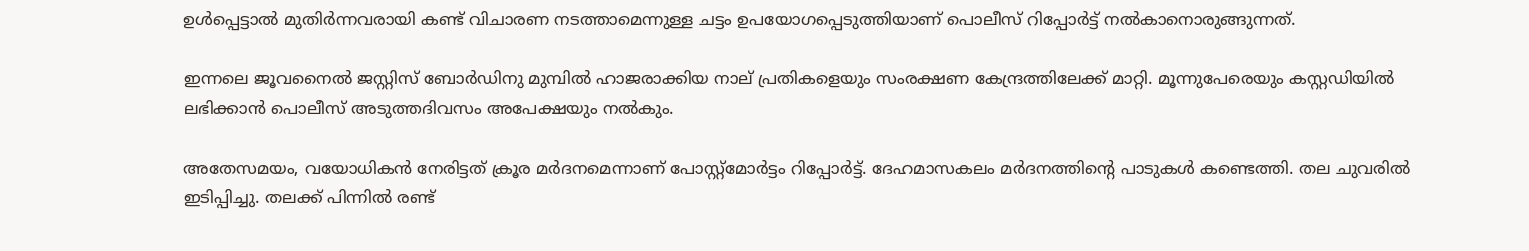ഉള്‍പ്പെട്ടാല്‍ മുതിര്‍ന്നവരായി കണ്ട് വിചാരണ നടത്താമെന്നുള്ള ചട്ടം ഉപയോഗപ്പെടുത്തിയാണ് പൊലീസ് റിപ്പോര്‍ട്ട് നല്‍കാനൊരുങ്ങുന്നത്.

ഇന്നലെ ജൂവനൈല്‍ ജസ്റ്റിസ് ബോര്‍ഡിനു മുമ്പില്‍ ഹാജരാക്കിയ നാല് പ്രതികളെയും സംരക്ഷണ കേന്ദ്രത്തിലേക്ക് മാറ്റി. മൂന്നുപേരെയും കസ്റ്റഡിയില്‍ ലഭിക്കാന്‍ പൊലീസ് അടുത്തദിവസം അപേക്ഷയും നല്‍കും.

അതേസമയം, വയോധികന്‍ നേരിട്ടത് ക്രൂര മര്‍ദനമെന്നാണ് പോസ്റ്റ്മോര്‍ട്ടം റിപ്പോര്‍ട്ട്. ദേഹമാസകലം മര്‍ദനത്തിന്റെ പാടുകള്‍ കണ്ടെത്തി. തല ചുവരില്‍ ഇടിപ്പിച്ചു. തലക്ക് പിന്നില്‍ രണ്ട്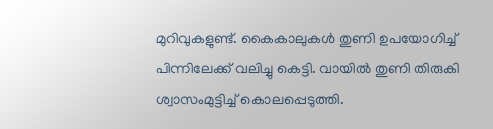മുറിവുകളുണ്ട്. കൈകാലുകള്‍ തുണി ഉപയോഗിച്ച് പിന്നിലേക്ക് വലിച്ചു കെട്ടി. വായില്‍ തുണി തിരുകി ശ്വാസംമുട്ടിച്ച് കൊലപ്പെടുത്തി.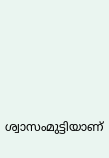ശ്വാസംമുട്ടിയാണ്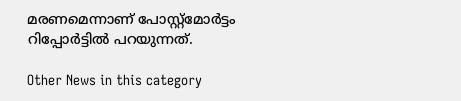മരണമെന്നാണ് പോസ്റ്റ്മോര്‍ട്ടം റിപ്പോര്‍ട്ടില്‍ പറയുന്നത്.

Other News in this category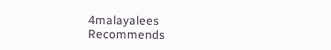4malayalees Recommends